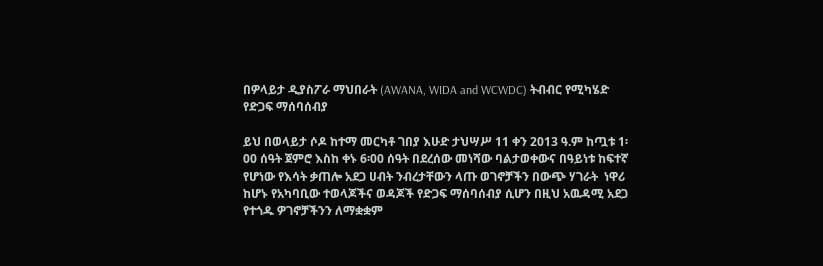በዎላይታ ዲያስፖራ ማህበራት (AWANA, WIDA and WCWDC) ትብብር የሚካሄድ የድጋፍ ማሰባሰብያ

ይህ በወላይታ ሶዶ ከተማ መርካቶ ገበያ እሁድ ታህሣሥ 11 ቀን 2013 ዓ.ም ከጧቱ 1፡00 ሰዓት ጀምሮ እስከ ቀኑ 6፡00 ሰዓት በደረሰው መነሻው ባልታወቀውና በዓይነቱ ከፍተኛ የሆነው የእሳት ቃጠሎ አደጋ ሀብት ንብረታቸውን ላጡ ወገኖቻችን በውጭ ሃገራት  ነዋሪ ከሆኑ የአካባቢው ተወላጆችና ወዳጆች የድጋፍ ማሰባሰብያ ሲሆን በዚህ አዉዳሚ አደጋ የተጎዱ ዎገኖቻችንን ለማቋቋም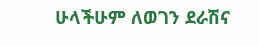ሁላችሁም ለወገን ደራሽና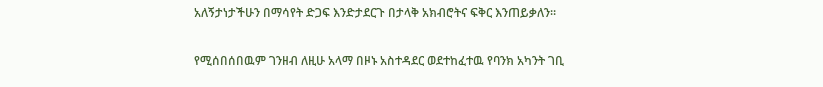አለኝታነታችሁን በማሳየት ድጋፍ እንድታደርጉ በታላቅ አክብሮትና ፍቅር እንጠይቃለን።

የሚሰበሰበዉም ገንዘብ ለዚሁ አላማ በዞኑ አስተዳደር ወደተከፈተዉ የባንክ አካንት ገቢ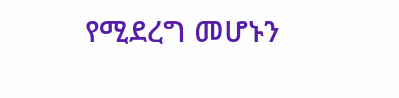የሚደረግ መሆኑን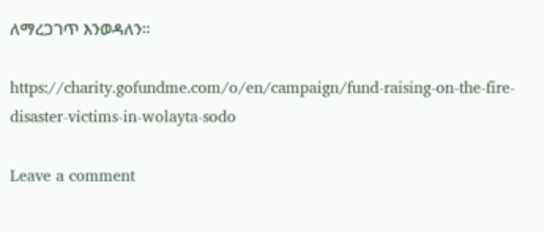ለማረጋገጥ እንወዳለን።

https://charity.gofundme.com/o/en/campaign/fund-raising-on-the-fire-disaster-victims-in-wolayta-sodo

Leave a comment